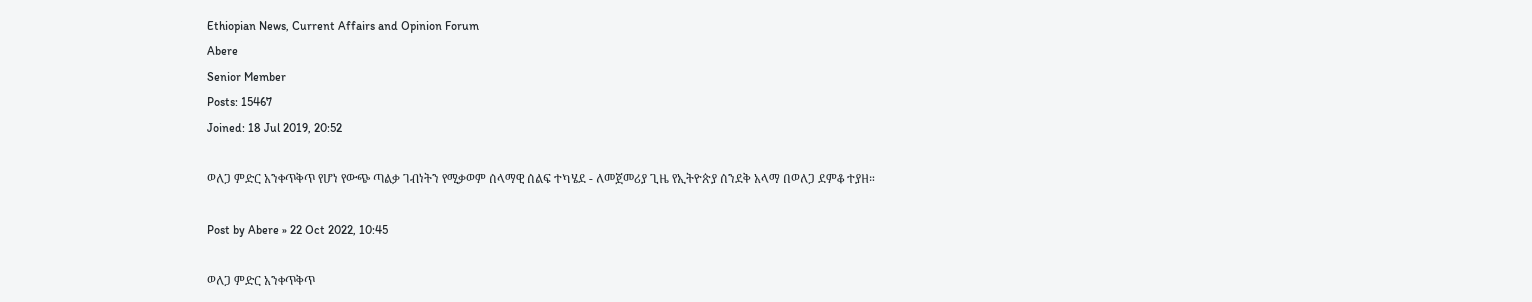Ethiopian News, Current Affairs and Opinion Forum
Abere
Senior Member
Posts: 15467
Joined: 18 Jul 2019, 20:52

ወለጋ ምድር አንቀጥቅጥ የሆነ የውጭ ጣልቃ ገብነትን የሚቃወም ሰላማዊ ሰልፍ ተካሄደ - ለመጀመሪያ ጊዜ የኢትዮጵያ ሰንደቅ አላማ በወለጋ ደምቆ ተያዘ።

Post by Abere » 22 Oct 2022, 10:45

ወለጋ ምድር አንቀጥቅጥ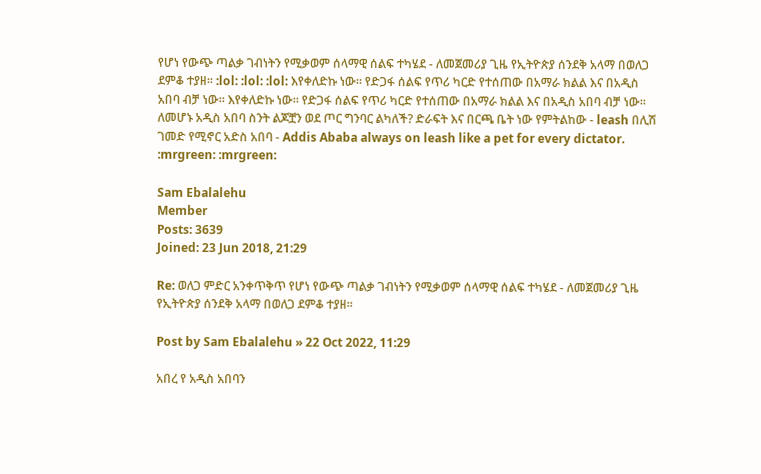የሆነ የውጭ ጣልቃ ገብነትን የሚቃወም ሰላማዊ ሰልፍ ተካሄደ - ለመጀመሪያ ጊዜ የኢትዮጵያ ሰንደቅ አላማ በወለጋ ደምቆ ተያዘ። :lol: :lol: :lol: እየቀለድኩ ነው። የድጋፋ ሰልፍ የጥሪ ካርድ የተሰጠው በአማራ ክልል እና በአዲስ አበባ ብቻ ነው። እየቀለድኩ ነው። የድጋፋ ሰልፍ የጥሪ ካርድ የተሰጠው በአማራ ክልል እና በአዲስ አበባ ብቻ ነው። ለመሆኑ አዲስ አበባ ስንት ልጆቿን ወደ ጦር ግንባር ልካለች? ድራፍት እና በርጫ ቤት ነው የምትልከው - leash በሊሽ ገመድ የሚኖር አድስ አበባ - Addis Ababa always on leash like a pet for every dictator. :mrgreen: :mrgreen:

Sam Ebalalehu
Member
Posts: 3639
Joined: 23 Jun 2018, 21:29

Re: ወለጋ ምድር አንቀጥቅጥ የሆነ የውጭ ጣልቃ ገብነትን የሚቃወም ሰላማዊ ሰልፍ ተካሄደ - ለመጀመሪያ ጊዜ የኢትዮጵያ ሰንደቅ አላማ በወለጋ ደምቆ ተያዘ።

Post by Sam Ebalalehu » 22 Oct 2022, 11:29

አበረ የ አዲስ አበባን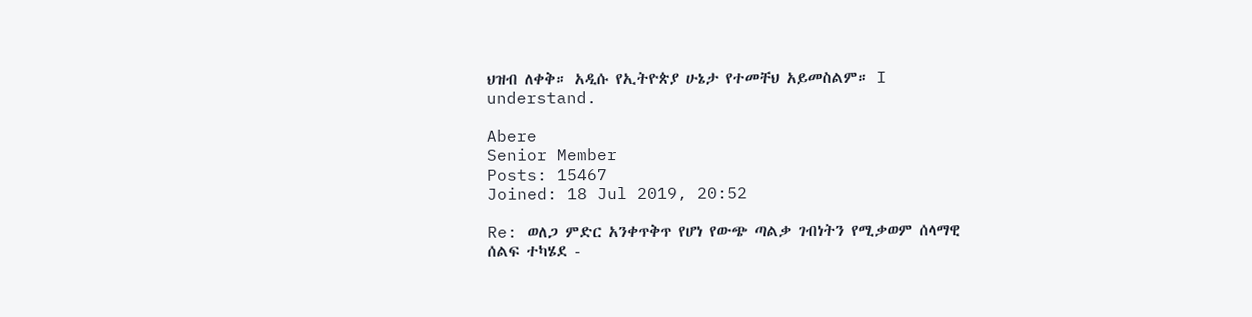ህዝብ ለቀቅ። አዲሱ የኢትዮጵያ ሁኔታ የተመቸህ አይመስልም። I understand.

Abere
Senior Member
Posts: 15467
Joined: 18 Jul 2019, 20:52

Re: ወለጋ ምድር አንቀጥቅጥ የሆነ የውጭ ጣልቃ ገብነትን የሚቃወም ሰላማዊ ሰልፍ ተካሄደ -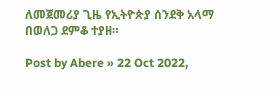ለመጀመሪያ ጊዜ የኢትዮጵያ ሰንደቅ አላማ በወለጋ ደምቆ ተያዘ።

Post by Abere » 22 Oct 2022,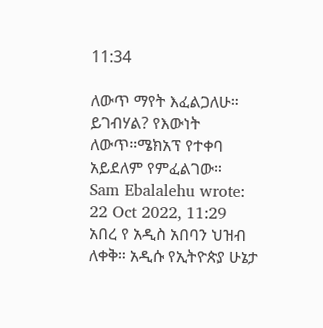11:34

ለውጥ ማየት እፈልጋለሁ። ይገብሃል? የእውነት ለውጥ።ሜክአፕ የተቀባ አይደለም የምፈልገው።
Sam Ebalalehu wrote:
22 Oct 2022, 11:29
አበረ የ አዲስ አበባን ህዝብ ለቀቅ። አዲሱ የኢትዮጵያ ሁኔታ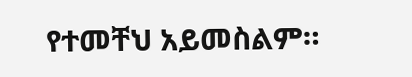የተመቸህ አይመስልም።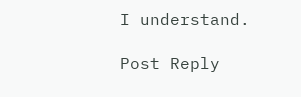I understand.

Post Reply